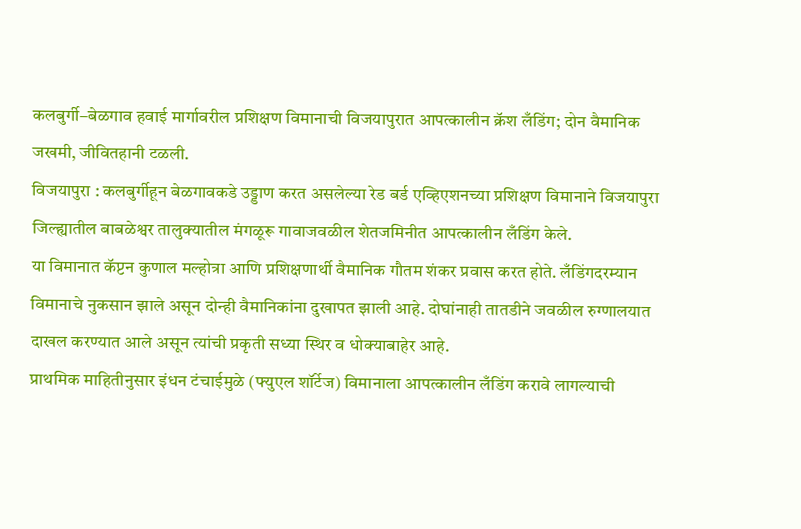कलबुर्गी–बेळगाव हवाई मार्गावरील प्रशिक्षण विमानाची विजयापुरात आपत्कालीन क्रॅश लँडिंग; दोन वैमानिक जखमी, जीवितहानी टळली.
विजयापुरा : कलबुर्गीहून बेळगावकडे उड्डाण करत असलेल्या रेड बर्ड एव्हिएशनच्या प्रशिक्षण विमानाने विजयापुरा जिल्ह्यातील बाबळेश्वर तालुक्यातील मंगळूरू गावाजवळील शेतजमिनीत आपत्कालीन लँडिंग केले.
या विमानात कॅप्टन कुणाल मल्होत्रा आणि प्रशिक्षणार्थी वैमानिक गौतम शंकर प्रवास करत होते. लँडिंगदरम्यान विमानाचे नुकसान झाले असून दोन्ही वैमानिकांना दुखापत झाली आहे. दोघांनाही तातडीने जवळील रुग्णालयात दाखल करण्यात आले असून त्यांची प्रकृती सध्या स्थिर व धोक्याबाहेर आहे.
प्राथमिक माहितीनुसार इंधन टंचाईमुळे (फ्युएल शॉर्टेज) विमानाला आपत्कालीन लँडिंग करावे लागल्याची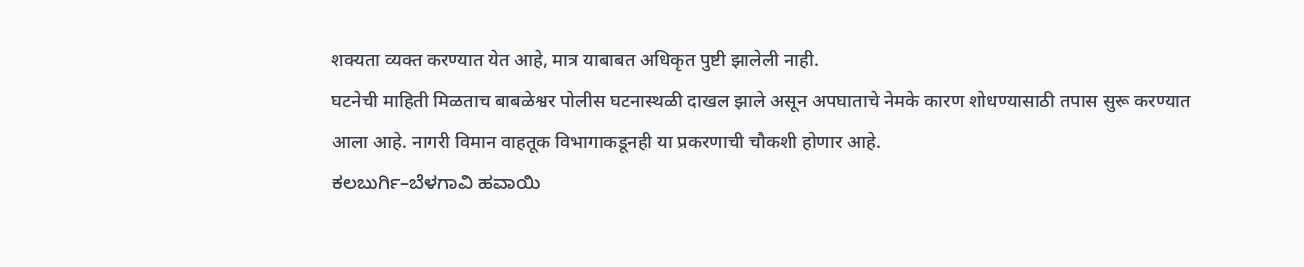शक्यता व्यक्त करण्यात येत आहे, मात्र याबाबत अधिकृत पुष्टी झालेली नाही.
घटनेची माहिती मिळताच बाबळेश्वर पोलीस घटनास्थळी दाखल झाले असून अपघाताचे नेमके कारण शोधण्यासाठी तपास सुरू करण्यात आला आहे. नागरी विमान वाहतूक विभागाकडूनही या प्रकरणाची चौकशी होणार आहे.
ಕಲಬುರ್ಗಿ–ಬೆಳಗಾವಿ ಹವಾಯಿ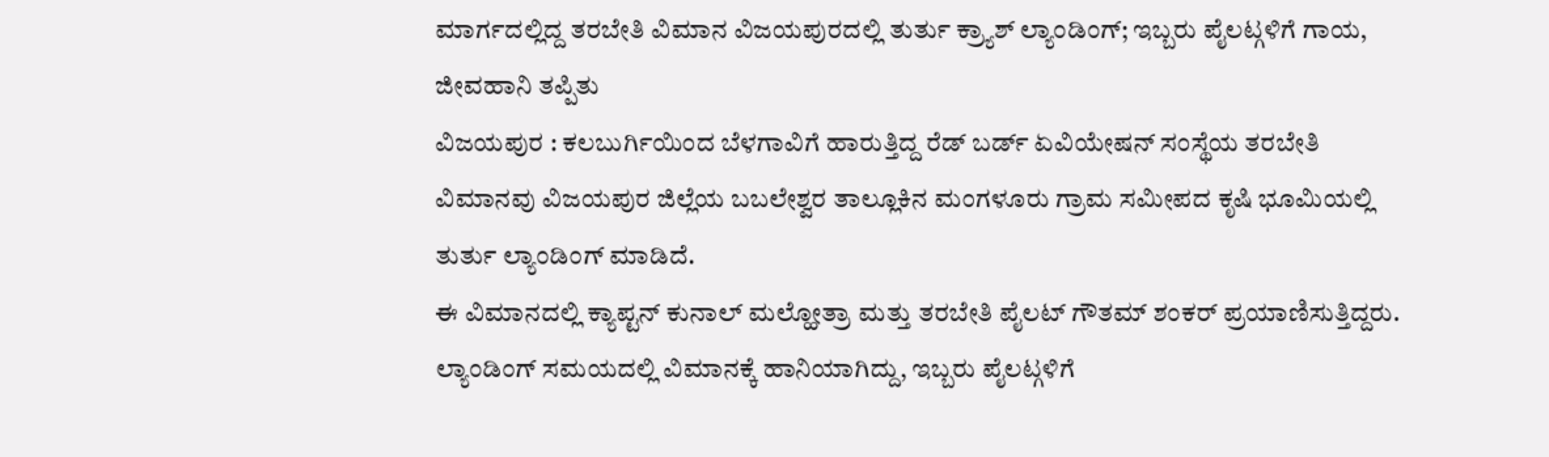ಮಾರ್ಗದಲ್ಲಿದ್ದ ತರಬೇತಿ ವಿಮಾನ ವಿಜಯಪುರದಲ್ಲಿ ತುರ್ತು ಕ್ರ್ಯಾಶ್ ಲ್ಯಾಂಡಿಂಗ್; ಇಬ್ಬರು ಪೈಲಟ್ಗಳಿಗೆ ಗಾಯ, ಜೀವಹಾನಿ ತಪ್ಪಿತು
ವಿಜಯಪುರ : ಕಲಬುರ್ಗಿಯಿಂದ ಬೆಳಗಾವಿಗೆ ಹಾರುತ್ತಿದ್ದ ರೆಡ್ ಬರ್ಡ್ ಏವಿಯೇಷನ್ ಸಂಸ್ಥೆಯ ತರಬೇತಿ ವಿಮಾನವು ವಿಜಯಪುರ ಜಿಲ್ಲೆಯ ಬಬಲೇಶ್ವರ ತಾಲ್ಲೂಕಿನ ಮಂಗಳೂರು ಗ್ರಾಮ ಸಮೀಪದ ಕೃಷಿ ಭೂಮಿಯಲ್ಲಿ ತುರ್ತು ಲ್ಯಾಂಡಿಂಗ್ ಮಾಡಿದೆ.
ಈ ವಿಮಾನದಲ್ಲಿ ಕ್ಯಾಪ್ಟನ್ ಕುನಾಲ್ ಮಲ್ಹೋತ್ರಾ ಮತ್ತು ತರಬೇತಿ ಪೈಲಟ್ ಗೌತಮ್ ಶಂಕರ್ ಪ್ರಯಾಣಿಸುತ್ತಿದ್ದರು. ಲ್ಯಾಂಡಿಂಗ್ ಸಮಯದಲ್ಲಿ ವಿಮಾನಕ್ಕೆ ಹಾನಿಯಾಗಿದ್ದು, ಇಬ್ಬರು ಪೈಲಟ್ಗಳಿಗೆ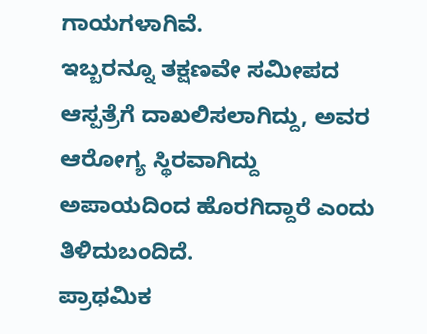ಗಾಯಗಳಾಗಿವೆ.
ಇಬ್ಬರನ್ನೂ ತಕ್ಷಣವೇ ಸಮೀಪದ ಆಸ್ಪತ್ರೆಗೆ ದಾಖಲಿಸಲಾಗಿದ್ದು, ಅವರ ಆರೋಗ್ಯ ಸ್ಥಿರವಾಗಿದ್ದು ಅಪಾಯದಿಂದ ಹೊರಗಿದ್ದಾರೆ ಎಂದು ತಿಳಿದುಬಂದಿದೆ.
ಪ್ರಾಥಮಿಕ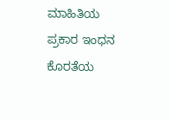ಮಾಹಿತಿಯ ಪ್ರಕಾರ ಇಂಧನ ಕೊರತೆಯ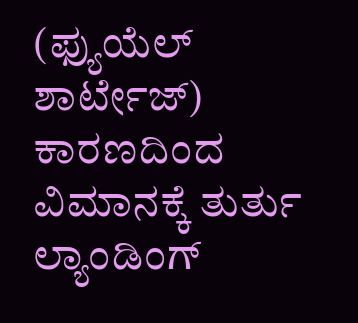(ಫ್ಯುಯೆಲ್ ಶಾರ್ಟೇಜ್) ಕಾರಣದಿಂದ ವಿಮಾನಕ್ಕೆ ತುರ್ತು ಲ್ಯಾಂಡಿಂಗ್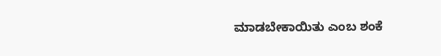ಮಾಡಬೇಕಾಯಿತು ಎಂಬ ಶಂಕೆ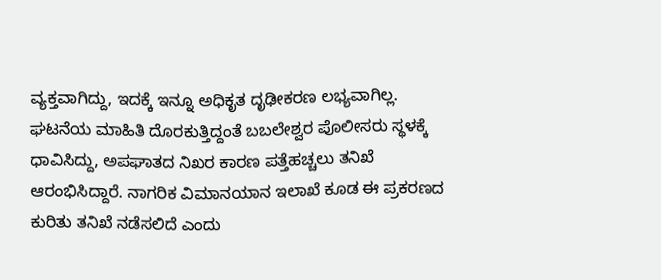ವ್ಯಕ್ತವಾಗಿದ್ದು, ಇದಕ್ಕೆ ಇನ್ನೂ ಅಧಿಕೃತ ದೃಢೀಕರಣ ಲಭ್ಯವಾಗಿಲ್ಲ.
ಘಟನೆಯ ಮಾಹಿತಿ ದೊರಕುತ್ತಿದ್ದಂತೆ ಬಬಲೇಶ್ವರ ಪೊಲೀಸರು ಸ್ಥಳಕ್ಕೆ ಧಾವಿಸಿದ್ದು, ಅಪಘಾತದ ನಿಖರ ಕಾರಣ ಪತ್ತೆಹಚ್ಚಲು ತನಿಖೆ ಆರಂಭಿಸಿದ್ದಾರೆ. ನಾಗರಿಕ ವಿಮಾನಯಾನ ಇಲಾಖೆ ಕೂಡ ಈ ಪ್ರಕರಣದ ಕುರಿತು ತನಿಖೆ ನಡೆಸಲಿದೆ ಎಂದು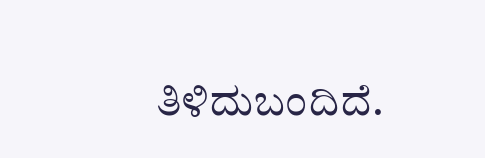ತಿಳಿದುಬಂದಿದೆ.